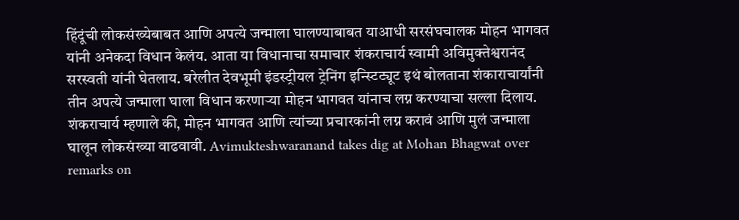हिंदूंची लोकसंख्येबाबत आणि अपत्ये जन्माला घालण्याबाबत याआधी सरसंघचालक मोहन भागवत यांनी अनेकदा विधान केलंय. आता या विधानाचा समाचार शंकराचार्य स्वामी अविमुक्तेश्वरानंद सरस्वती यांनी घेतलाय. बरेलीत देवभूमी इंडस्ट्रीयल ट्रेनिंग इन्स्टिट्यूट इथं बोलताना शंकाराचार्यांनी तीन अपत्ये जन्माला घाला विधान करणाऱ्या मोहन भागवत यांनाच लग्न करण्याचा सल्ला दिलाय. शंकराचार्य म्हणाले की, मोहन भागवत आणि त्यांच्या प्रचारकांनी लग्न करावं आणि मुलं जन्माला घालून लोकसंख्या वाढवावी. Avimukteshwaranand takes dig at Mohan Bhagwat over remarks on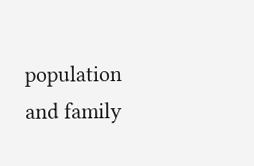population and family